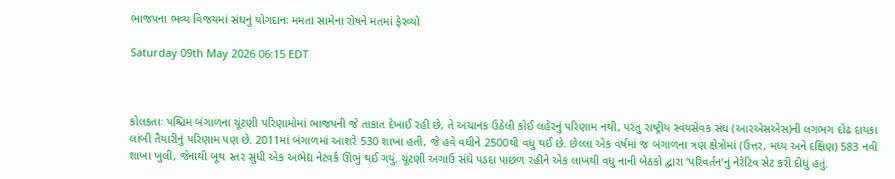ભાજપના ભવ્ય વિજયમાં સંઘનું યોગદાનઃ મમતા સામેના રોષને મતમાં ફેરવ્યો

Saturday 09th May 2026 06:15 EDT



કોલકતાઃ પશ્ચિમ બંગાળના ચૂંટણી પરિણામોમાં ભાજપની જે તાકાત દેખાઈ રહી છે, તે અચાનક ઉઠેલી કોઈ લહેરનું પરિણામ નથી, પરંતુ રાષ્ટ્રીય સ્વંયસેવક સંઘ (આરએસએસ)ની લગભગ દોઢ દાયકા લાંબી તૈયારીનું પરિણામ પણ છે. 2011માં બંગાળમાં આશરે 530 શાખા હતી, જે હવે વધીને 2500થી વધુ થઈ છે. છેલ્લા એક વર્ષમાં જ બંગાળના ત્રણ ક્ષેત્રોમાં (ઉત્તર, મધ્ય અને દક્ષિણ) 583 નવી શાખા ખુલી, જેનાથી બૂથ સ્તર સુધી એક અભેદ્ય નેટવર્ક ઊભું થઈ ગયું. ચૂંટણી અગાઉ સંઘે પડદા પાછળ રહીને એક લાખથી વધુ નાની બેઠકો દ્વારા ‘પરિવર્તન’નું નેરેટિવ સેટ કરી દીધું હતું.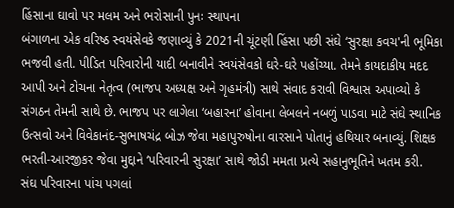હિંસાના ઘાવો પર મલમ અને ભરોસાની પુનઃ સ્થાપના
બંગાળના એક વરિષ્ઠ સ્વયંસેવકે જણાવ્યું કે 2021ની ચૂંટણી હિંસા પછી સંઘે ‘સુરક્ષા કવચ'ની ભૂમિકા ભજવી હતી. પીડિત પરિવારોની યાદી બનાવીને સ્વયંસેવકો ઘરે-ઘરે પહોંચ્યા. તેમને કાયદાકીય મદદ આપી અને ટોચના નેતૃત્વ (ભાજપ અધ્યક્ષ અને ગૃહમંત્રી) સાથે સંવાદ કરાવી વિશ્વાસ અપાવ્યો કે સંગઠન તેમની સાથે છે. ભાજપ પર લાગેલા ‘બહારના’ હોવાના લેબલને નબળું પાડવા માટે સંઘે સ્થાનિક ઉત્સવો અને વિવેકાનંદ-સુભાષચંદ્ર બોઝ જેવા મહાપુરુષોના વારસાને પોતાનું હથિયાર બનાવ્યું. શિક્ષક ભરતી-આરજીકર જેવા મુદ્દાને ‘પરિવારની સુરક્ષા’ સાથે જોડી મમતા પ્રત્યે સહાનુભૂતિને ખતમ કરી.
સંઘ પરિવારના પાંચ પગલાં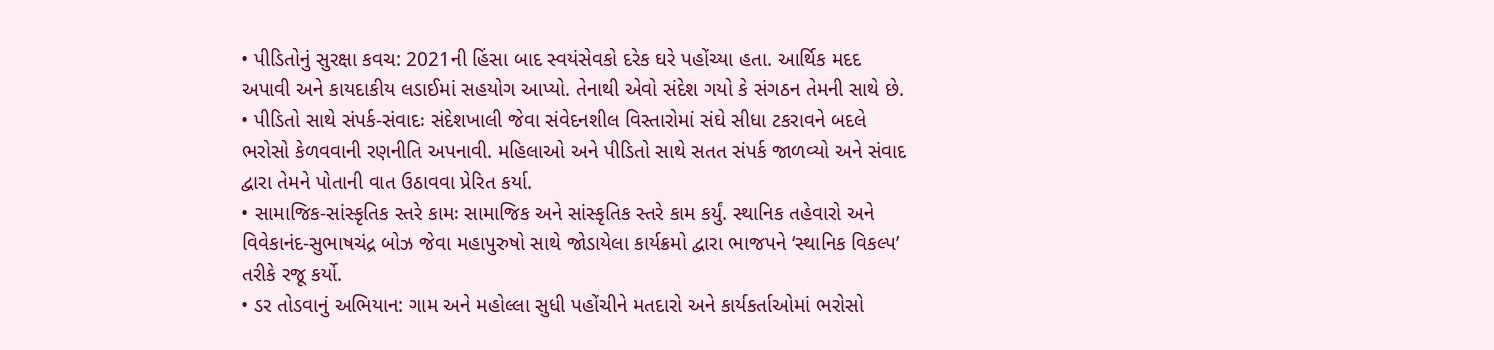• પીડિતોનું સુરક્ષા કવચ: 2021ની હિંસા બાદ સ્વયંસેવકો દરેક ઘરે પહોંચ્યા હતા. આર્થિક મદદ અપાવી અને કાયદાકીય લડાઈમાં સહયોગ આપ્યો. તેનાથી એવો સંદેશ ગયો કે સંગઠન તેમની સાથે છે.
• પીડિતો સાથે સંપર્ક-સંવાદઃ સંદેશખાલી જેવા સંવેદનશીલ વિસ્તારોમાં સંઘે સીધા ટકરાવને બદલે ભરોસો કેળવવાની રણનીતિ અપનાવી. મહિલાઓ અને પીડિતો સાથે સતત સંપર્ક જાળવ્યો અને સંવાદ દ્વારા તેમને પોતાની વાત ઉઠાવવા પ્રેરિત કર્યા.
• સામાજિક-સાંસ્કૃતિક સ્તરે કામઃ સામાજિક અને સાંસ્કૃતિક સ્તરે કામ કર્યું. સ્થાનિક તહેવારો અને વિવેકાનંદ-સુભાષચંદ્ર બોઝ જેવા મહાપુરુષો સાથે જોડાયેલા કાર્યક્રમો દ્વારા ભાજપને ‘સ્થાનિક વિકલ્પ’ તરીકે રજૂ કર્યો.
• ડર તોડવાનું અભિયાન: ગામ અને મહોલ્લા સુધી પહોંચીને મતદારો અને કાર્યકર્તાઓમાં ભરોસો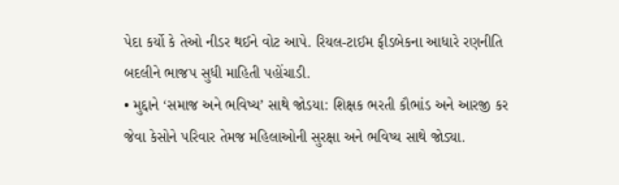પેદા કર્યો કે તેઓ નીડર થઈને વોટ આપે. રિયલ-ટાઈમ ફીડબેકના આધારે રણનીતિ બદલીને ભાજપ સુધી માહિતી પહોંચાડી.
• મુદ્દાને ‘સમાજ અને ભવિષ્ય’ સાથે જોડયા: શિક્ષક ભરતી કૌભાંડ અને આરજી કર જેવા કેસોને પરિવાર તેમજ મહિલાઓની સુરક્ષા અને ભવિષ્ય સાથે જોડ્યા.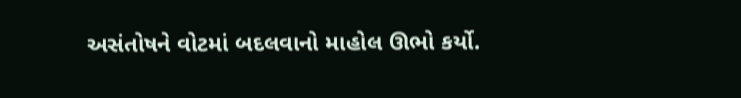અસંતોષને વોટમાં બદલવાનો માહોલ ઊભો કર્યો.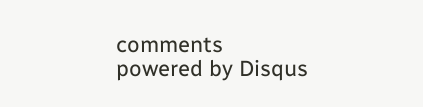comments powered by Disqus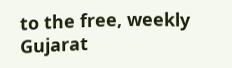to the free, weekly Gujarat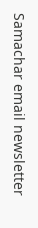Samachar email newsletter